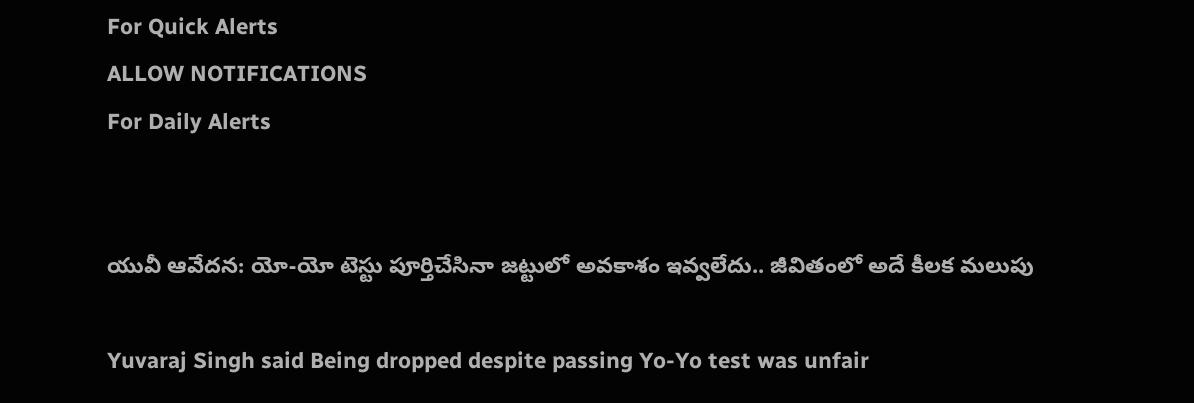For Quick Alerts
ALLOW NOTIFICATIONS
For Daily Alerts


యువీ ఆవేదన: యో-యో టెస్టు పూర్తిచేసినా జట్టులో అవకాశం ఇవ్వలేదు.. జీవితంలో అదే కీలక మలుపు

Yuvaraj Singh said Being dropped despite passing Yo-Yo test was unfair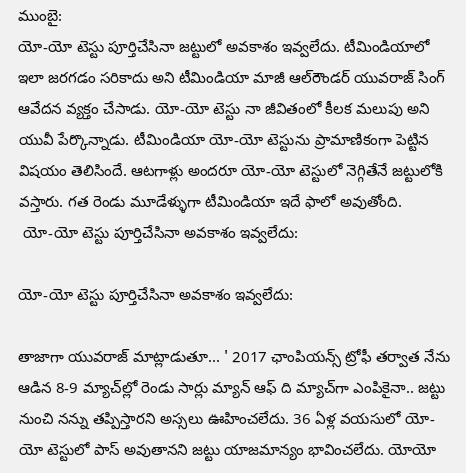ముంబై:
యో-యో టెస్టు పూర్తిచేసినా జట్టులో అవకాశం ఇవ్వలేదు. టీమిండియాలో ఇలా జరగడం సరికాదు అని టీమిండియా మాజీ ఆల్‌రౌండర్‌ యువరాజ్‌ సింగ్‌ ఆవేదన వ్యక్తం చేసాడు. యో-యో టెస్టు నా జీవితంలో కీలక మలుపు అని యువీ పేర్కొన్నాడు. టీమిండియా యో-యో టెస్టును ప్రామాణికంగా పెట్టిన విషయం తెలిసిందే. ఆటగాళ్లు అందరూ యో-యో టెస్టులో నెగ్గితేనే జట్టులోకి వస్తారు. గత రెండు మూడేళ్ళుగా టీమిండియా ఇదే ఫాలో అవుతోంది.
 యో-యో టెస్టు పూర్తిచేసినా అవకాశం ఇవ్వలేదు:

యో-యో టెస్టు పూర్తిచేసినా అవకాశం ఇవ్వలేదు:

తాజాగా యువరాజ్ మాట్లాడుతూ... ' 2017 ఛాంపియన్స్‌ ట్రోఫీ తర్వాత నేను ఆడిన 8-9 మ్యాచ్‌ల్లో రెండు సార్లు మ్యాన్‌ ఆఫ్ ది మ్యాచ్‌గా ఎంపికైనా.. జట్టు నుంచి నన్ను తప్పిస్తారని అస్సలు ఊహించలేదు. 36 ఏళ్ల వయసులో యో-యో టెస్టులో పాస్ అవుతానని జట్టు యాజమాన్యం భావించలేదు. యోయో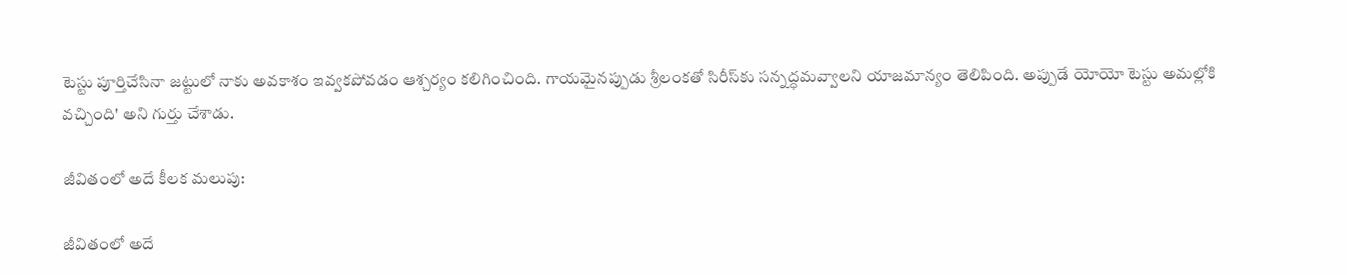టెస్టు పూర్తిచేసినా జట్టులో నాకు అవకాశం ఇవ్వకపోవడం ఆశ్చర్యం కలిగించింది. గాయమైనప్పుడు శ్రీలంకతో సిరీస్‌కు సన్నద్ధమవ్వాలని యాజమాన్యం తెలిపింది. అప్పుడే యోయో టెస్టు అమల్లోకి వచ్చింది' అని గుర్తు చేశాడు.

జీవితంలో అదే కీలక మలుపు:

జీవితంలో అదే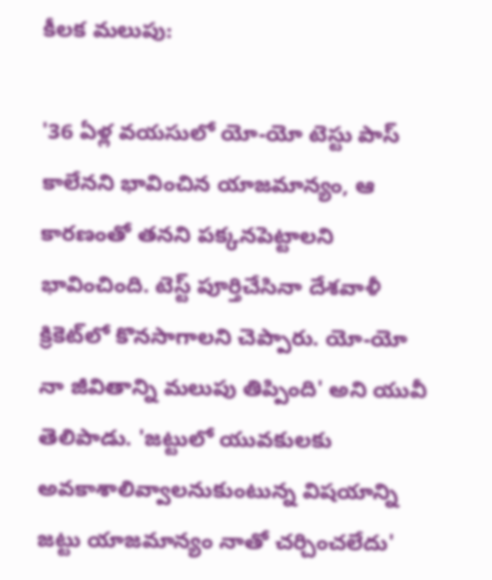కీలక మలుపు:

'36 ఏళ్ల వయసులో యో-యో టెస్టు పాస్‌ కాలేనని భావించిన యాజమాన్యం, ఆ కారణంతో తనని పక్కనపెట్టాలని భావించింది. టెస్ట్ పూర్తిచేసినా దేశవాళీ క్రికెట్‌లో కొనసాగాలని చెప్పారు. యో-యో నా జీవితాన్ని మలుపు తిప్పింది' అని యువీ తెలిపాడు. 'జట్టులో యువకులకు అవకాశాలివ్వాలనుకుంటున్న విషయాన్ని జట్టు యాజమాన్యం నాతో చర్చించలేదు'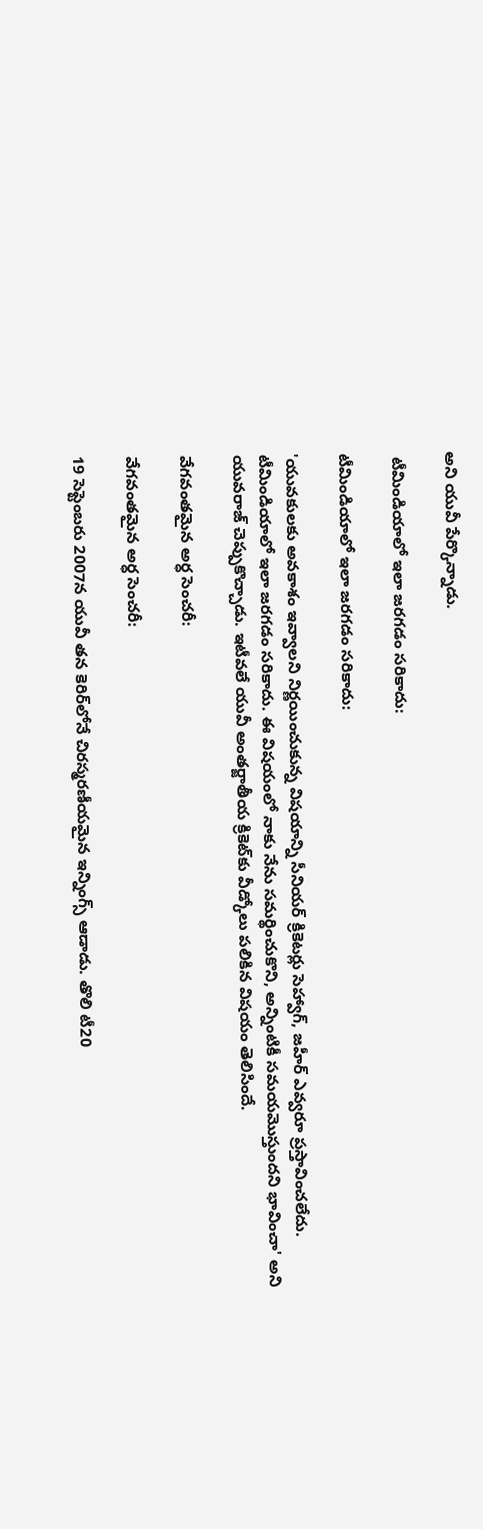అని యువీ పేర్కొన్నాడు.

 టీమిండియాలో ఇలా జరగడం సరికాదు:

టీమిండియాలో ఇలా జరగడం సరికాదు:

'యువకులకు అవకాశం ఇవ్వాలని నిర్ణయించుకున్న విషయాన్ని సీనియర్‌ క్రికెటర్లు సెహ్వాగ్‌, జహీర్‌ ఎవ్వరూ ప్రస్తావించలేదు. టీమిండియాలో ఇలా జరగడం సరికాదు. ఈ విషయంలో నాకు నేను సమర్థించుకొని, అన్నింటికీ సమయమొస్తుందని భావించా' అని యువరాజ్ చెప్పుకొచ్చాడు. ఇటీవలే యువీ అంతర్జాతీయ క్రికెట్‌కు వీడ్కోలు పలికిన విషయం తెలిసిందే.

వేగవంతమైన అర్ధ సెంచరీ:

వేగవంతమైన అర్ధ సెంచరీ:

19 సెప్టెంబరు 2007న యువీ తన కెరిర్‌లోనే చిరస్మరణీయమైన ఇన్నింగ్స్ ఆడాడు. తొలి టీ20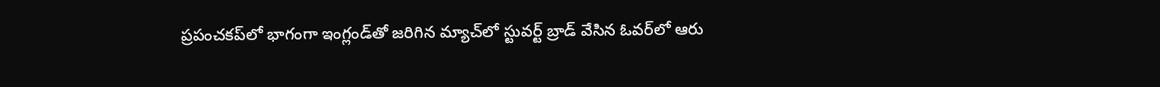ప్రపంచకప్‌లో భాగంగా ఇంగ్లండ్‌తో జరిగిన మ్యాచ్‌లో స్టువర్ట్ బ్రాడ్ వేసిన ఓవర్‌లో ఆరు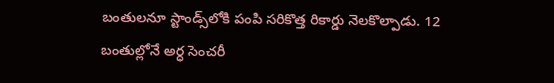బంతులనూ స్టాండ్స్‌లోకి పంపి సరికొత్త రికార్డు నెలకొల్పాడు. 12 బంతుల్లోనే అర్ధ సెంచరీ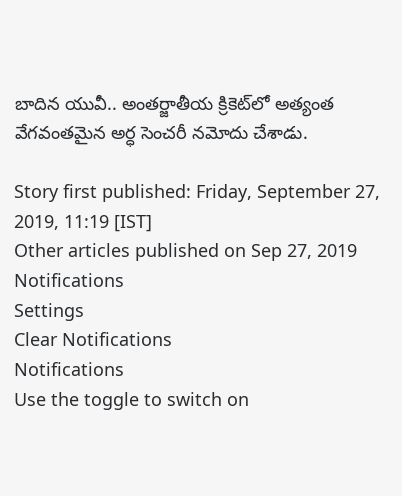బాదిన యువీ.. అంతర్జాతీయ క్రికెట్‌లో అత్యంత వేగవంతమైన అర్ధ సెంచరీ నమోదు చేశాడు.

Story first published: Friday, September 27, 2019, 11:19 [IST]
Other articles published on Sep 27, 2019
Notifications
Settings
Clear Notifications
Notifications
Use the toggle to switch on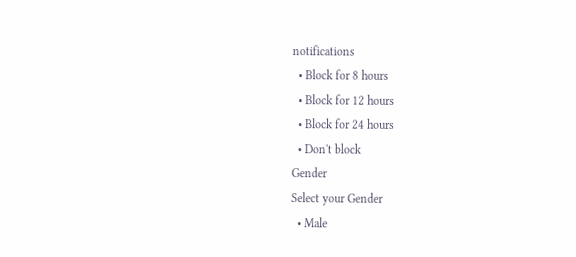notifications
  • Block for 8 hours
  • Block for 12 hours
  • Block for 24 hours
  • Don't block
Gender
Select your Gender
  • Male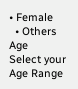• Female
  • Others
Age
Select your Age Range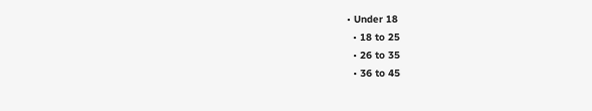• Under 18
  • 18 to 25
  • 26 to 35
  • 36 to 45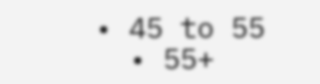• 45 to 55
  • 55+